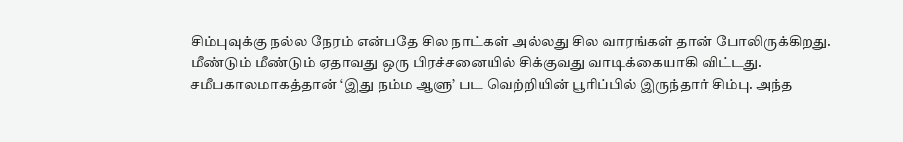சிம்புவுக்கு நல்ல நேரம் என்பதே சில நாட்கள் அல்லது சில வாரங்கள் தான் போலிருக்கிறது. மீண்டும் மீண்டும் ஏதாவது ஒரு பிரச்சனையில் சிக்குவது வாடிக்கையாகி விட்டது.
சமீபகாலமாகத்தான் ‘இது நம்ம ஆளு’ பட வெற்றியின் பூரிப்பில் இருந்தார் சிம்பு. அந்த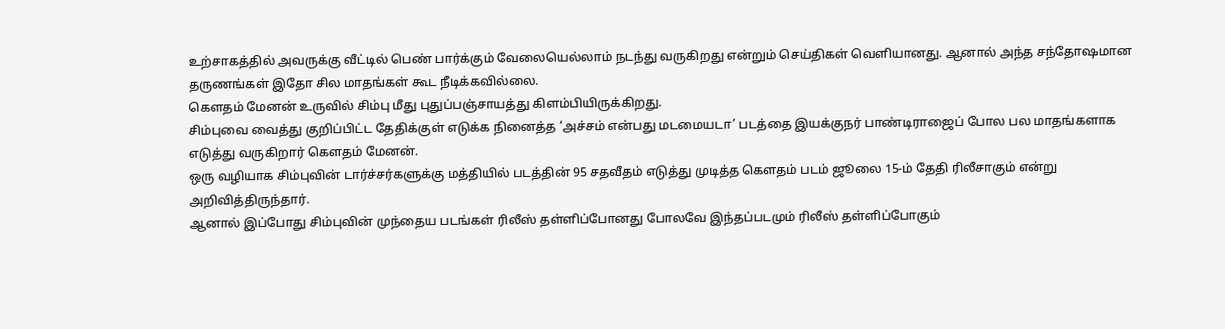உற்சாகத்தில் அவருக்கு வீட்டில் பெண் பார்க்கும் வேலையெல்லாம் நடந்து வருகிறது என்றும் செய்திகள் வெளியானது. ஆனால் அந்த சந்தோஷமான தருணங்கள் இதோ சில மாதங்கள் கூட நீடிக்கவில்லை.
கெளதம் மேனன் உருவில் சிம்பு மீது புதுப்பஞ்சாயத்து கிளம்பியிருக்கிறது.
சிம்புவை வைத்து குறிப்பிட்ட தேதிக்குள் எடுக்க நினைத்த ‘அச்சம் என்பது மடமையடா’ படத்தை இயக்குநர் பாண்டிராஜைப் போல பல மாதங்களாக எடுத்து வருகிறார் கெளதம் மேனன்.
ஒரு வழியாக சிம்புவின் டார்ச்சர்களுக்கு மத்தியில் படத்தின் 95 சதவீதம் எடுத்து முடித்த கெளதம் படம் ஜூலை 15-ம் தேதி ரிலீசாகும் என்று அறிவித்திருந்தார்.
ஆனால் இப்போது சிம்புவின் முந்தைய படங்கள் ரிலீஸ் தள்ளிப்போனது போலவே இந்தப்படமும் ரிலீஸ் தள்ளிப்போகும்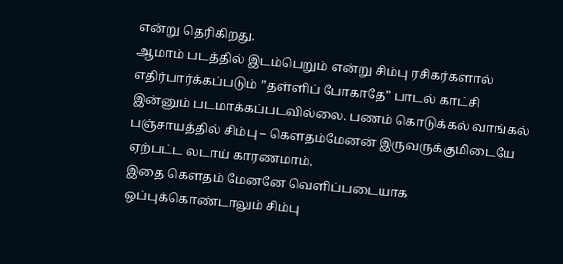என்று தெரிகிறது.
ஆமாம் படத்தில் இடம்பெறும் என்று சிம்பு ரசிகர்களால் எதிர்பார்க்கப்படும் ”தள்ளிப் போகாதே” பாடல் காட்சி இன்னும் படமாக்கப்படவில்லை. பணம் கொடுக்கல் வாங்கல் பஞ்சாயத்தில் சிம்பு – கெளதம்மேனன் இருவருக்குமிடையே ஏற்பட்ட லடாய் காரணமாம்.
இதை கெளதம் மேனனே வெளிப்படையாக ஒப்புக்கொண்டாலும் சிம்பு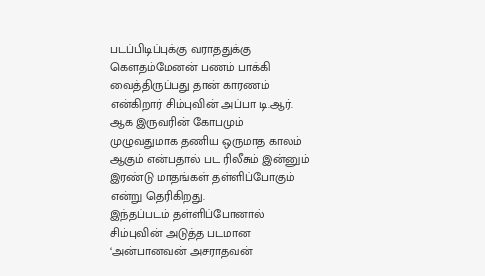படப்பிடிப்புக்கு வராததுக்கு கெளதம்மேனன் பணம் பாக்கி வைத்திருப்பது தான் காரணம் என்கிறார் சிம்புவின் அப்பா டி.ஆர்.
ஆக இருவரின் கோபமும் முழுவதுமாக தணிய ஒருமாத காலம் ஆகும் என்பதால் பட ரிலீசும் இன்னும் இரண்டு மாதங்கள் தள்ளிப்போகும் என்று தெரிகிறது.
இந்தப்படம் தள்ளிப்போனால் சிம்புவின் அடுத்த படமான ‘அன்பானவன் அசராதவன்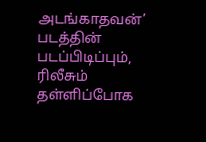அடங்காதவன்’ படத்தின் படப்பிடிப்பும், ரிலீசும் தள்ளிப்போக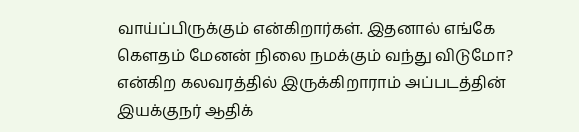வாய்ப்பிருக்கும் என்கிறார்கள். இதனால் எங்கே கெளதம் மேனன் நிலை நமக்கும் வந்து விடுமோ? என்கிற கலவரத்தில் இருக்கிறாராம் அப்படத்தின் இயக்குநர் ஆதிக்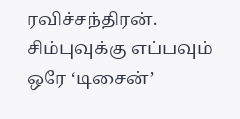ரவிச்சந்திரன்.
சிம்புவுக்கு எப்பவும் ஒரே ‘டிசைன்’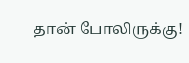தான் போலிருக்கு!